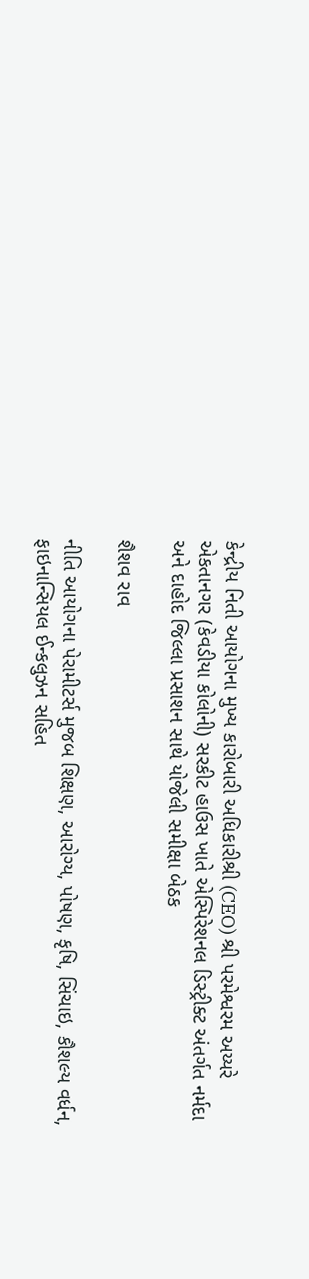કેન્દ્રીય નિતી આયોગના મુખ્ય કારોબારી અધિકારીશ્રી (CEO) શ્રી પરમેશ્વરમ અય્યરે એકતાનગર (કેવડીયા કોલોની) સરકીટ હાઉસ ખાતે એસ્પિરેશનલ ડિસ્ટ્રીક્ટ અંતર્ગત નર્મદા અને દાહોદ જિલ્લા પ્રસાશન સાથે યોજેલી સમીક્ષા બેઠક

શૈશવ રાવ

નીતિ આયોગના પેરામીટર્સ મુજબ શિક્ષણ, આરોગ્ય, પોષણ, કૃષિ, સિંચાઇ, કૌશલ્ય વર્ધન, ફાઇનાન્સિયલ ઈન્કલુઝન સહિત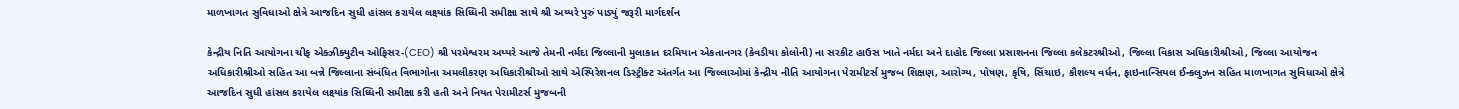માળખાગત સુવિધાઓ ક્ષેત્રે આજદિન સુધી હાંસલ કરાયેલ લક્ષ્યાંક સિધ્ધિની સમીક્ષા સાથે શ્રી અય્યરે પુરું પાડ્યું જરૂરી માર્ગદર્શન

કેન્દ્રીય નિતિ આયોગના ચીફ એક્ઝીક્યુટીવ ઓફિસર-(CEO) શ્રી પરમેશ્વરમ અય્યરે આજે તેમની નર્મદા જિલ્લાની મુલાકાત દરમિયાન એકતાનગર (કેવડીયા કોલોની) ના સરકીટ હાઉસ ખાતે નર્મદા અને દાહોદ જિલ્લા પ્રસાશનના જિલ્લા કલેકટરશ્રીઓ, જિલ્લા વિકાસ અધિકારીશ્રીઓ, જિલ્લા આયોજન અધિકારીશ્રીઓ સહિત આ બન્ને જિલ્લાના સંબંધિત વિભાગોના અમલીકરણ અધિકારીશ્રીઓ સાથે એસ્પિરેશનલ ડિસ્ટ્રીક્ટ અંતર્ગત આ જિલ્લાઓમાં કેન્દ્રીય નીતિ આયોગના પેરામીટર્સ મુજબ શિક્ષણ, આરોગ્ય, પોષણ, કૃષિ, સિંચાઇ, કૌશલ્ય વર્ધન, ફાઇનાન્સિયલ ઈન્કલુઝન સહિત માળખાગત સુવિધાઓ ક્ષેત્રે આજદિન સુધી હાંસલ કરાયેલ લક્ષ્યાંક સિધ્ધિની સમીક્ષા કરી હતી અને નિયત પેરામીટર્સ મુજબની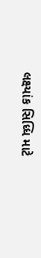લક્ષ્યાંક સિધ્ધિ માટે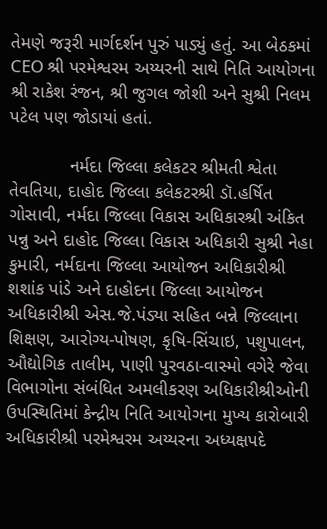તેમણે જરૂરી માર્ગદર્શન પુરું પાડ્યું હતું. આ બેઠકમાં CEO શ્રી પરમેશ્વરમ અય્યરની સાથે નિતિ આયોગના શ્રી રાકેશ રંજન, શ્રી જુગલ જોશી અને સુશ્રી નિલમ પટેલ પણ જોડાયાં હતાં.

            નર્મદા જિલ્લા કલેકટર શ્રીમતી શ્વેતા તેવતિયા, દાહોદ જિલ્લા કલેકટરશ્રી ડૉ.હર્ષિત ગોસાવી, નર્મદા જિલ્લા વિકાસ અધિકારશ્રી અંકિત પન્નુ અને દાહોદ જિલ્લા વિકાસ અધિકારી સુશ્રી નેહા કુમારી, નર્મદાના જિલ્લા આયોજન અધિકારીશ્રી શશાંક પાંડે અને દાહોદના જિલ્લા આયોજન અધિકારીશ્રી એસ.જે.પંડ્યા સહિત બન્ને જિલ્લાના શિક્ષણ, આરોગ્ય-પોષણ, કૃષિ-સિંચાઇ, પશુપાલન, ઔદ્યોગિક તાલીમ, પાણી પુરવઠા-વાસ્મો વગેરે જેવા વિભાગોના સંબંધિત અમલીકરણ અધિકારીશ્રીઓની ઉપસ્થિતિમાં કેન્દ્રીય નિતિ આયોગના મુખ્ય કારોબારી અધિકારીશ્રી પરમેશ્વરમ અય્યરના અધ્યક્ષપદે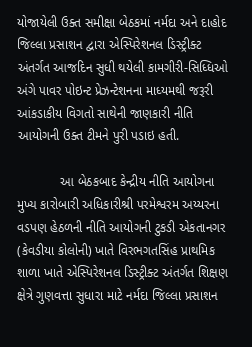યોજાયેલી ઉક્ત સમીક્ષા બેઠકમાં નર્મદા અને દાહોદ જિલ્લા પ્રસાશન દ્વારા એસ્પિરેશનલ ડિસ્ટ્રીક્ટ અંતર્ગત આજદિન સુધી થયેલી કામગીરી-સિધ્ધિઓ અંગે પાવર પોઇન્ટ પ્રેઝન્ટેશનના માધ્યમથી જરૂરી આંકડાકીય વિગતો સાથેની જાણકારી નીતિ આયોગની ઉક્ત ટીમને પુરી પડાઇ હતી.

            આ બેઠકબાદ કેન્દ્રીય નીતિ આયોગના મુખ્ય કારોબારી અધિકારીશ્રી પરમેશ્વરમ અય્યરના વડપણ હેઠળની નીતિ આયોગની ટુકડી એકતાનગર (કેવડીયા કોલોની) ખાતે વિરભગતસિંહ પ્રાથમિક શાળા ખાતે એસ્પિરેશનલ ડિસ્ટ્રીક્ટ અંતર્ગત શિક્ષણ ક્ષેત્રે ગુણવત્તા સુધારા માટે નર્મદા જિલ્લા પ્રસાશન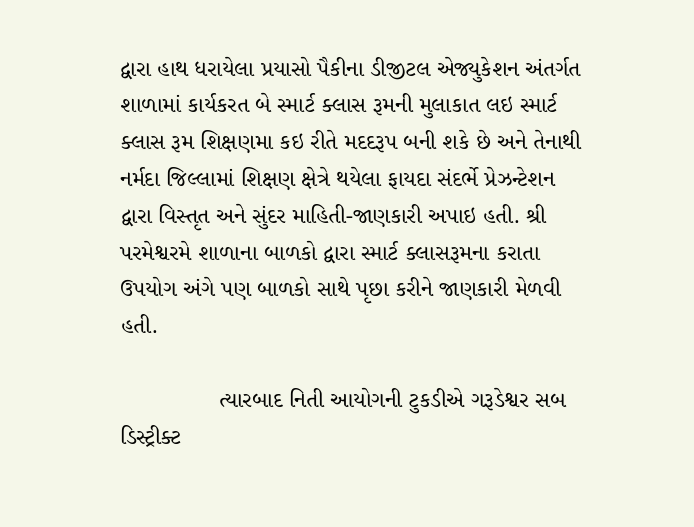દ્વારા હાથ ધરાયેલા પ્રયાસો પૈકીના ડીજીટલ એજ્યુકેશન અંતર્ગત શાળામાં કાર્યકરત બે સ્માર્ટ ક્લાસ રૂમની મુલાકાત લઇ સ્માર્ટ ક્લાસ રૂમ શિક્ષણમા કઇ રીતે મદદરૂપ બની શકે છે અને તેનાથી નર્મદા જિલ્લામાં શિક્ષણ ક્ષેત્રે થયેલા ફાયદા સંદર્ભે પ્રેઝન્ટેશન દ્વારા વિસ્તૃત અને સુંદર માહિતી-જાણકારી અપાઇ હતી. શ્રી પરમેશ્વરમે શાળાના બાળકો દ્વારા સ્માર્ટ ક્લાસરૂમના કરાતા ઉપયોગ અંગે પણ બાળકો સાથે પૃછા કરીને જાણકારી મેળવી હતી.

               ત્યારબાદ નિતી આયોગની ટુકડીએ ગરૂડેશ્વર સબ ડિસ્ટ્રીક્ટ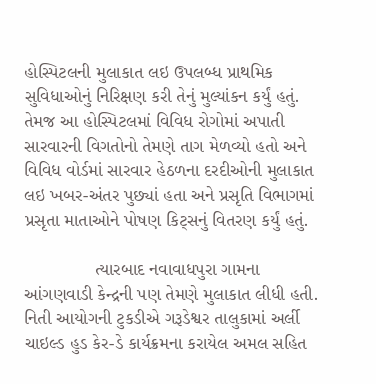હોસ્પિટલની મુલાકાત લઇ ઉપલબ્ધ પ્રાથમિક સુવિધાઓનું નિરિક્ષણ કરી તેનું મુલ્યાંકન કર્યું હતું. તેમજ આ હોસ્પિટલમાં વિવિધ રોગોમાં અપાતી સારવારની વિગતોનો તેમણે તાગ મેળવ્યો હતો અને વિવિધ વોર્ડમાં સારવાર હેઠળના દરદીઓની મુલાકાત લઇ ખબર-અંતર પુછ્યાં હતા અને પ્રસૃતિ વિભાગમાં પ્રસૃતા માતાઓને પોષણ કિટ્સનું વિતરણ કર્યું હતું.

              ત્યારબાદ નવાવાધપુરા ગામના આંગણવાડી કેન્દ્રની પણ તેમણે મુલાકાત લીધી હતી. નિતી આયોગની ટુકડીએ ગરૂડેશ્વર તાલુકામાં અર્લી ચાઇલ્ડ હુડ કેર-ડે કાર્યક્રમના કરાયેલ અમલ સહિત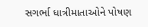સગર્ભા ધાત્રીમાતાઓને પોષણ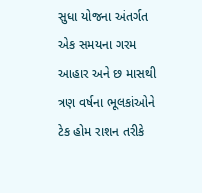સુધા યોજના અંતર્ગત એક સમયના ગરમ આહાર અને છ માસથી ત્રણ વર્ષના ભૂલકાંઓને ટેક હોમ રાશન તરીકે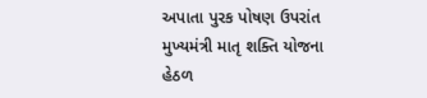અપાતા પુરક પોષણ ઉપરાંત મુખ્યમંત્રી માતૃ શક્તિ યોજના હેઠળ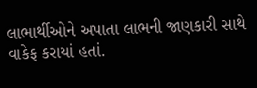લાભાર્થીઓને અપાતા લાભની જાણકારી સાથે વાકેફ કરાયાં હતાં.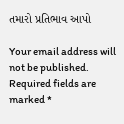તમારો પ્રતિભાવ આપો

Your email address will not be published. Required fields are marked *